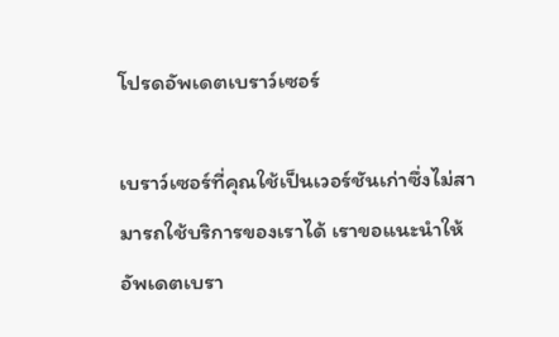โปรดอัพเดตเบราว์เซอร์

เบราว์เซอร์ที่คุณใช้เป็นเวอร์ชันเก่าซึ่งไม่สามารถใช้บริการของเราได้ เราขอแนะนำให้อัพเดตเบรา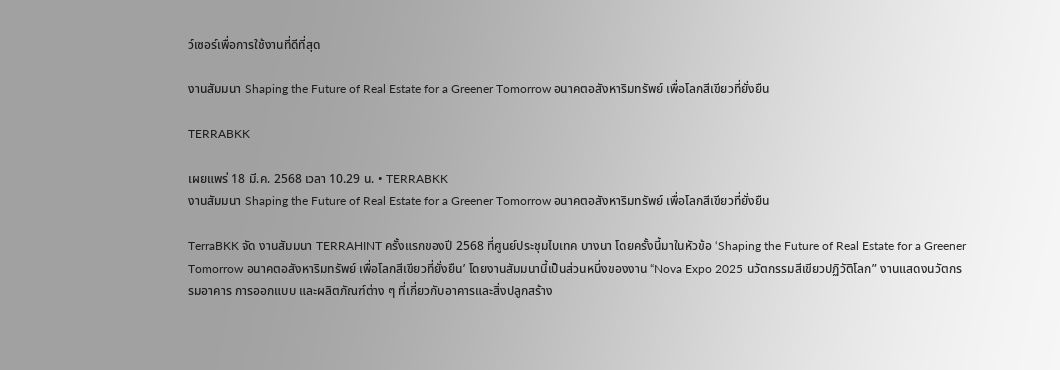ว์เซอร์เพื่อการใช้งานที่ดีที่สุด

งานสัมมนา Shaping the Future of Real Estate for a Greener Tomorrow อนาคตอสังหาริมทรัพย์ เพื่อโลกสีเขียวที่ยั่งยืน

TERRABKK

เผยแพร่ 18 มี.ค. 2568 เวลา 10.29 น. • TERRABKK
งานสัมมนา Shaping the Future of Real Estate for a Greener Tomorrow อนาคตอสังหาริมทรัพย์ เพื่อโลกสีเขียวที่ยั่งยืน

TerraBKK จัด งานสัมมนา TERRAHINT ครั้งแรกของปี 2568 ที่ศูนย์ประชุมไบเทค บางนา โดยครั้งนี้มาในหัวข้อ ‘Shaping the Future of Real Estate for a Greener Tomorrow อนาคตอสังหาริมทรัพย์ เพื่อโลกสีเขียวที่ยั่งยืน’ โดยงานสัมมนานี้เป็นส่วนหนึ่งของงาน “Nova Expo 2025 นวัตกรรมสีเขียวปฏิวัติโลก” งานแสดงนวัตกรรมอาคาร การออกแบบ และผลิตภัณฑ์ต่าง ๆ ที่เกี่ยวกับอาคารและสิ่งปลูกสร้าง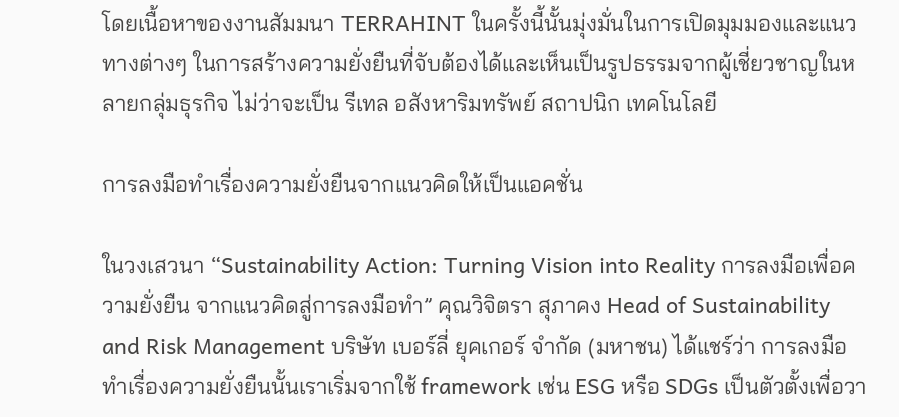โดยเนื้อหาของงานสัมมนา TERRAHINT ในครั้งนี้นั้นมุ่งมั่นในการเปิดมุมมองและแนวทางต่างๆ ในการสร้างความยั่งยืนที่จับต้องได้และเห็นเป็นรูปธรรมจากผู้เชี่ยวชาญในหลายกลุ่มธุรกิจ ไม่ว่าจะเป็น รีเทล อสังหาริมทรัพย์ สถาปนิก เทคโนโลยี

การลงมือทำเรื่องความยั่งยืนจากแนวคิดให้เป็นแอคชั่น

ในวงเสวนา “Sustainability Action: Turning Vision into Reality การลงมือเพื่อความยั่งยืน จากแนวคิดสู่การลงมือทำ” คุณวิจิตรา สุภาคง Head of Sustainability and Risk Management บริษัท เบอร์ลี่ ยุคเกอร์ จำกัด (มหาชน) ได้แชร์ว่า การลงมือทำเรื่องความยั่งยืนนั้นเราเริ่มจากใช้ framework เช่น ESG หรือ SDGs เป็นตัวตั้งเพื่อวา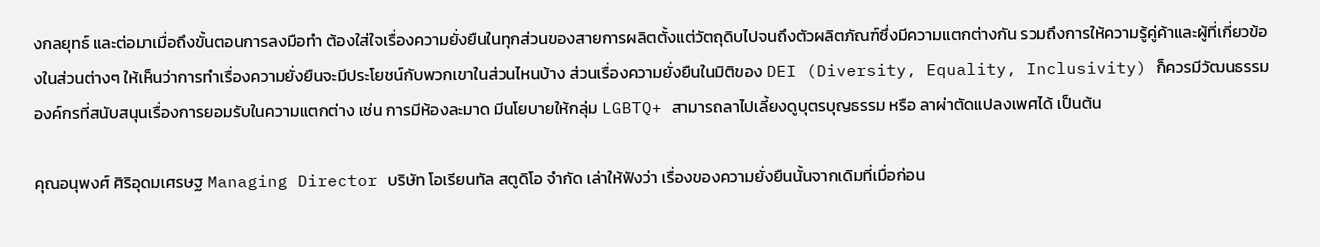งกลยุทธ์ และต่อมาเมื่อถึงขั้นตอนการลงมือทำ ต้องใส่ใจเรื่องความยั่งยืนในทุกส่วนของสายการผลิตตั้งแต่วัตถุดิบไปจนถึงตัวผลิตภัณฑ์ซึ่งมีความแตกต่างกัน รวมถึงการให้ความรู้คู่ค้าและผู้ที่เกี่ยวข้องในส่วนต่างๆ ให้เห็นว่าการทำเรื่องความยั่งยืนจะมีประโยชน์กับพวกเขาในส่วนไหนบ้าง ส่วนเรื่องความยั่งยืนในมิติของ DEI (Diversity, Equality, Inclusivity) ก็ควรมีวัฒนธรรมองค์กรที่สนับสนุนเรื่องการยอมรับในความแตกต่าง เช่น การมีห้องละมาด มีนโยบายให้กลุ่ม LGBTQ+ สามารถลาไปเลี้ยงดูบุตรบุญธรรม หรือ ลาผ่าตัดแปลงเพศได้ เป็นต้น

คุณอนุพงศ์ ศิริอุดมเศรษฐ Managing Director บริษัท โอเรียนทัล สตูดิโอ จำกัด เล่าให้ฟังว่า เรื่องของความยั่งยืนนั้นจากเดิมที่เมื่อก่อน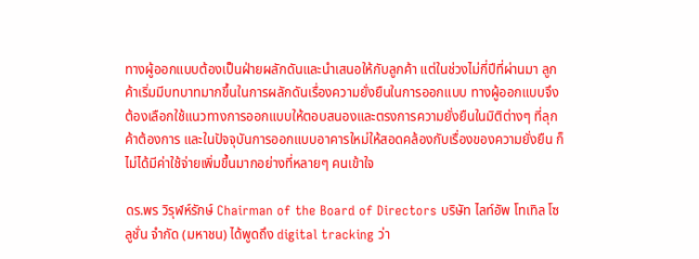ทางผู้ออกแบบต้องเป็นฝ่ายผลักดันและนำเสนอให้กับลูกค้า แต่ในช่วงไม่กี่ปีที่ผ่านมา ลูกค้าเริ่มมีบทบาทมากขึ้นในการผลักดันเรื่องความยั่งยืนในการออกแบบ ทางผู้ออกแบบจึงต้องเลือกใช้แนวทางการออกแบบให้ตอบสนองและตรงการความยั่งยืนในมิติต่างๆ ที่ลุกค้าต้องการ และในปัจจุบันการออกแบบอาคารใหม่ให้สอดคล้องกับเรื่องของความยั่งยืน ก็ไม่ได้มีค่าใช้จ่ายเพิ่มขึ้นมากอย่างที่หลายๆ คนเข้าใจ

ดร.พร วิรุฬห์รักษ์ Chairman of the Board of Directors บริษัท ไลท์อัพ โทเทิล โซลูชั่น จำกัด (มหาชน) ได้พูดถึง digital tracking ว่า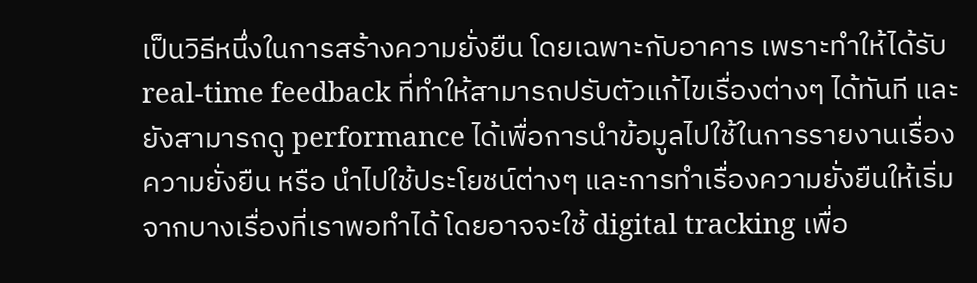เป็นวิธีหนึ่งในการสร้างความยั่งยืน โดยเฉพาะกับอาคาร เพราะทำให้ได้รับ real-time feedback ที่ทำให้สามารถปรับตัวแก้ไขเรื่องต่างๆ ได้ทันที และยังสามารถดู performance ได้เพื่อการนำข้อมูลไปใช้ในการรายงานเรื่องความยั่งยืน หรือ นำไปใช้ประโยชน์ต่างๆ และการทำเรื่องความยั่งยืนให้เริ่มจากบางเรื่องที่เราพอทำได้ โดยอาจจะใช้ digital tracking เพื่อ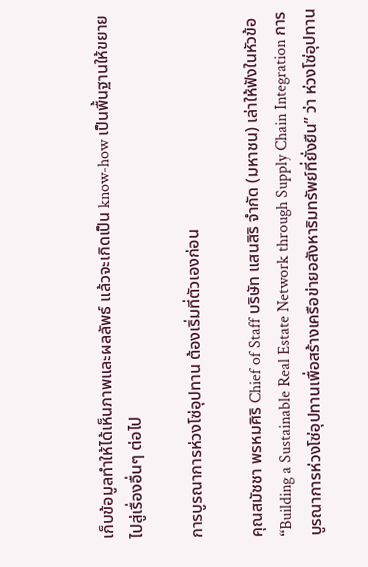เก็บข้อมูลทำให้ได้เห็นภาพและผลลัพธ์ แล้วจะเกิดเป็น know-how เป็นพื้นฐานให้ขยายไปสู่เรื่องอื่นๆ ต่อไป

การบูรณาการห่วงโซ่อุปทาน ต้องเริ่มที่ตัวเองก่อน

คุณสมัชชา พรหมศิริ Chief of Staff บริษัท แสนสิริ จำกัด (มหาชน) เล่าให้ฟังในหัวข้อ “Building a Sustainable Real Estate Network through Supply Chain Integration การบูรณาการห่วงโซ่อุปทานเพื่อสร้างเครือข่ายอสังหาริมทรัพย์ที่ยั่งยืน” ว่า ห่วงโซ่อุปทาน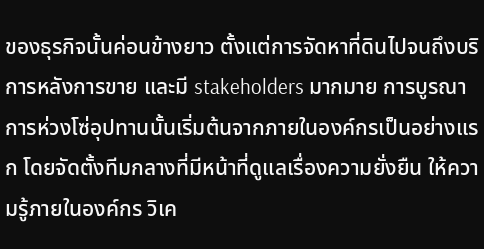ของธุรกิจนั้นค่อนข้างยาว ตั้งแต่การจัดหาที่ดินไปจนถึงบริการหลังการขาย และมี stakeholders มากมาย การบูรณาการห่วงโซ่อุปทานนั้นเริ่มต้นจากภายในองค์กรเป็นอย่างแรก โดยจัดตั้งทีมกลางที่มีหน้าที่ดูแลเรื่องความยั่งยืน ให้ความรู้ภายในองค์กร วิเค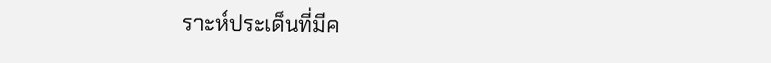ราะห์ประเด็นที่มีค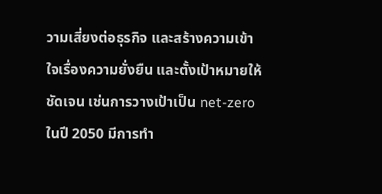วามเสี่ยงต่อธุรกิจ และสร้างความเข้าใจเรื่องความยั่งยืน และตั้งเป้าหมายให้ชัดเจน เช่นการวางเป้าเป็น net-zero ในปี 2050 มีการทำ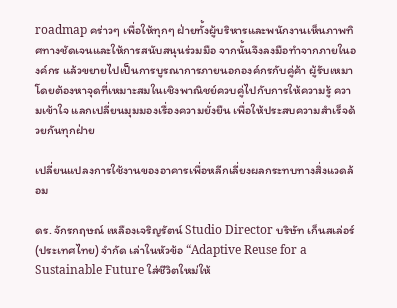roadmap คร่าวๆ เพื่อให้ทุกๆ ฝ่ายทั้งผู้บริหารและพนักงานเห็นภาพทิศทางชัดเจนและให้การสนับสนุนร่วมมือ จากนั้นจึงลงมือทำจากภายในองค์กร แล้วขยายไปเป็นการบูรณาการภายนอกองค์กรกับคู่ค้า ผู้รับเหมา โดยต้องหาจุดที่เหมาะสมในเชิงพาณิชย์ควบคู่ไปกับการให้ความรู้ ความเข้าใจ แลกเปลี่ยนมุมมองเรื่องความยั่งยืน เพื่อให้ประสบความสำเร็จด้วยกันทุกฝ่าย

เปลี่ยนแปลงการใช้งานของอาคารเพื่อหลีกเลี่ยงผลกระทบทางสิ่งแวดล้อม

ดร. จักรกฤษณ์ เหลืองเจริญรัตน์ Studio Director บริษัท เก็นสเล่อร์ (ประเทศไทย) จำกัด เล่าในหัวข้อ “Adaptive Reuse for a Sustainable Future ใส่ชีวิตใหม่ให้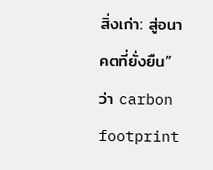สิ่งเก่า: สู่อนาคตที่ยั่งยืน” ว่า carbon footprint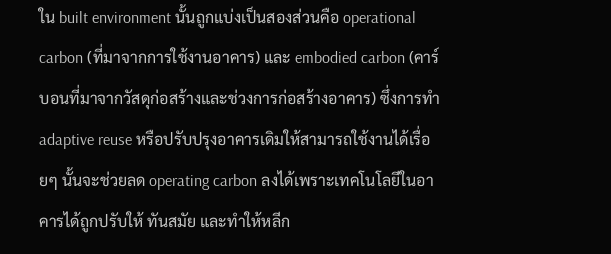ใน built environment นั้นถูกแบ่งเป็นสองส่วนคือ operational carbon (ที่มาจากการใช้งานอาคาร) และ embodied carbon (คาร์บอนที่มาจากวัสดุก่อสร้างและช่วงการก่อสร้างอาคาร) ซึ่งการทำ adaptive reuse หรือปรับปรุงอาคารเดิมให้สามารถใช้งานได้เรื่อยๆ นั้นจะช่วยลด operating carbon ลงได้เพราะเทคโนโลยีในอาคารได้ถูกปรับให้ ทันสมัย และทำให้หลีก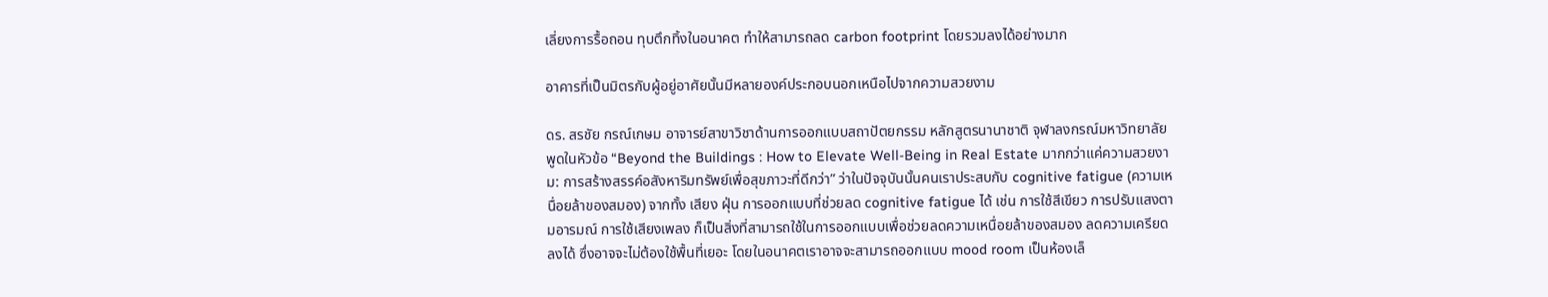เลี่ยงการรื้อถอน ทุบตึกทิ้งในอนาคต ทำให้สามารถลด carbon footprint โดยรวมลงได้อย่างมาก

อาคารที่เป็นมิตรกับผู้อยู่อาศัยนั้นมีหลายองค์ประกอบนอกเหนือไปจากความสวยงาม

ดร. สรชัย กรณ์เกษม อาจารย์สาขาวิชาด้านการออกแบบสถาปัตยกรรม หลักสูตรนานาชาติ จุฬาลงกรณ์มหาวิทยาลัย พูดในหัวข้อ “Beyond the Buildings : How to Elevate Well-Being in Real Estate มากกว่าแค่ความสวยงาม: การสร้างสรรค์อสังหาริมทรัพย์เพื่อสุขภาวะที่ดีกว่า” ว่าในปัจจุบันนั้นคนเราประสบกับ cognitive fatigue (ความเหนื่อยล้าของสมอง) จากทั้ง เสียง ฝุ่น การออกแบบที่ช่วยลด cognitive fatigue ได้ เช่น การใช้สีเขียว การปรับแสงตามอารมณ์ การใช้เสียงเพลง ก็เป็นสิ่งที่สามารถใช้ในการออกแบบเพื่อช่วยลดความเหนื่อยล้าของสมอง ลดความเครียด ลงได้ ซึ่งอาจจะไม่ต้องใช้พื้นที่เยอะ โดยในอนาคตเราอาจจะสามารถออกแบบ mood room เป็นห้องเล็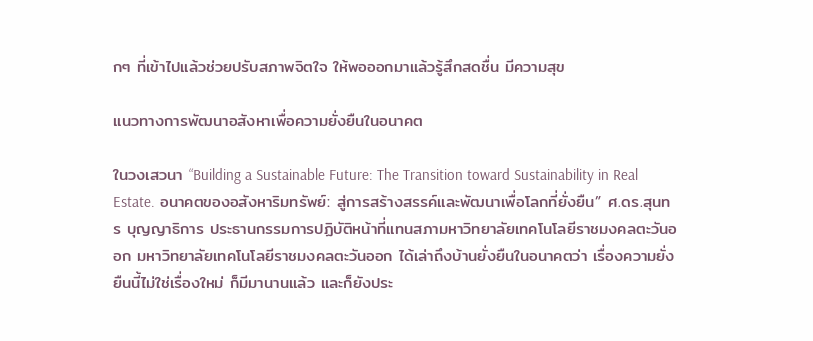กๆ ที่เข้าไปแล้วช่วยปรับสภาพจิตใจ ให้พอออกมาแล้วรู้สึกสดชื่น มีความสุข

แนวทางการพัฒนาอสังหาเพื่อความยั่งยืนในอนาคต

ในวงเสวนา “Building a Sustainable Future: The Transition toward Sustainability in Real Estate. อนาคตของอสังหาริมทรัพย์: สู่การสร้างสรรค์และพัฒนาเพื่อโลกที่ยั่งยืน” ศ.ดร.สุนทร บุญญาธิการ ประธานกรรมการปฏิบัติหน้าที่แทนสภามหาวิทยาลัยเทคโนโลยีราชมงคลตะวันออก มหาวิทยาลัยเทคโนโลยีราชมงคลตะวันออก ได้เล่าถึงบ้านยั่งยืนในอนาคตว่า เรื่องความยั่งยืนนี้ไม่ใช่เรื่องใหม่ ก็มีมานานแล้ว และก็ยังประ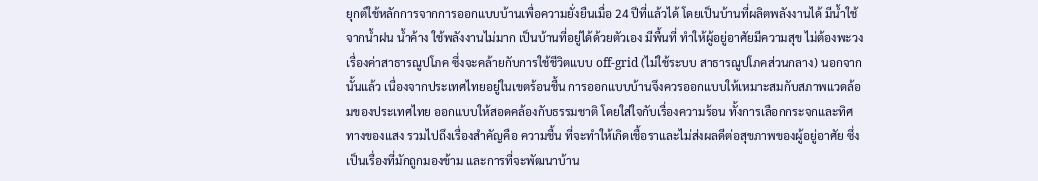ยุกต์ใช้หลักการจากการออกแบบบ้านเพื่อความยั่งยืนเมื่อ 24 ปีที่แล้วได้ โดยเป็นบ้านที่ผลิตพลังงานได้ มีน้ำใช้จากน้ำฝน น้ำค้าง ใช้พลังงานไม่มาก เป็นบ้านที่อยู่ได้ด้วยตัวเอง มีพื้นที่ ทำให้ผู้อยู่อาศัยมีความสุข ไม่ต้องพะวงเรื่องค่าสาธารณูปโภค ซึ่งจะคล้ายกับการใช้ชีวิตแบบ off-grid (ไม่ใช้ระบบ สาธารณูปโภคส่วนกลาง) นอกจากนั้นแล้ว เนื่องจากประเทศไทยอยู่ในเขตร้อนชื้น การออกแบบบ้านจึงควรออกแบบให้เหมาะสมกับสภาพแวดล้อมของประเทศไทย ออกแบบให้สอดคล้องกับธรรมชาติ โดยใส่ใจกับเรื่องความร้อน ทั้งการเลือกกระจกและทิศทางของแสง รวมไปถึงเรื่องสำคัญคือ ความชื้น ที่จะทำให้เกิดเชื้อราและไม่ส่งผลดีต่อสุขภาพของผู้อยู่อาศัย ซึ่งเป็นเรื่องที่มักถูกมองข้าม และการที่จะพัฒนาบ้าน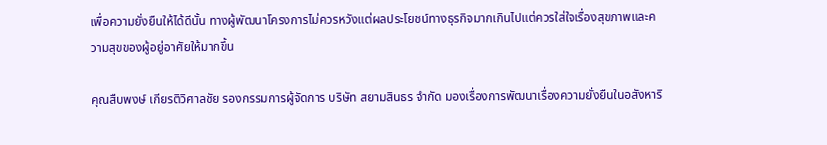เพื่อความยั่งยืนให้ได้ดีนั้น ทางผู้พัฒนาโครงการไม่ควรหวังแต่ผลประโยชน์ทางธุรกิจมากเกินไปแต่ควรใส่ใจเรื่องสุขภาพและความสุขของผู้อยู่อาศัยให้มากขึ้น

คุณสืบพงษ์ เกียรติวิศาลชัย รองกรรมการผู้จัดการ บริษัท สยามสินธร จำกัด มองเรื่องการพัฒนาเรื่องความยั่งยืนในอสังหาริ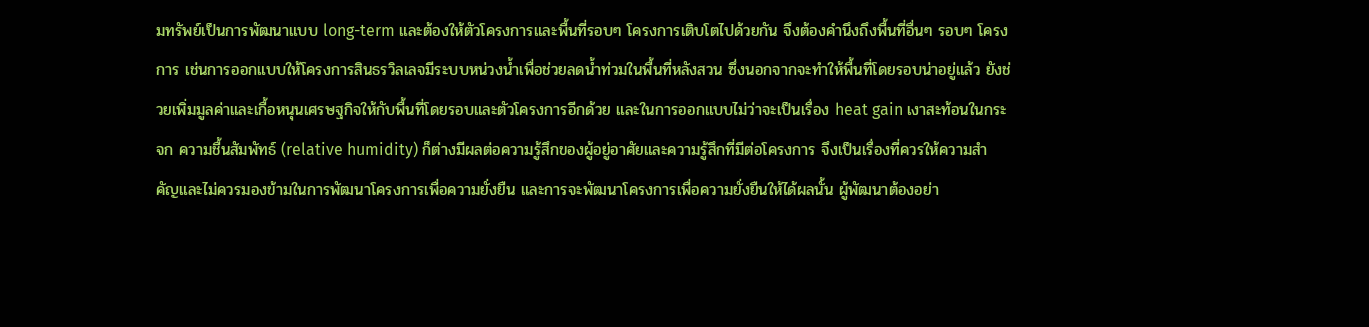มทรัพย์เป็นการพัฒนาแบบ long-term และต้องให้ตัวโครงการและพื้นที่รอบๆ โครงการเติบโตไปด้วยกัน จึงต้องคำนึงถึงพื้นที่อื่นๆ รอบๆ โครงการ เช่นการออกแบบให้โครงการสินธรวิลเลจมีระบบหน่วงน้ำเพื่อช่วยลดน้ำท่วมในพื้นที่หลังสวน ซึ่งนอกจากจะทำให้พื้นที่โดยรอบน่าอยู่แล้ว ยังช่วยเพิ่มมูลค่าและเกื้อหนุนเศรษฐกิจให้กับพื้นที่โดยรอบและตัวโครงการอีกด้วย และในการออกแบบไม่ว่าจะเป็นเรื่อง heat gain เงาสะท้อนในกระจก ความชื้นสัมพัทธ์ (relative humidity) ก็ต่างมีผลต่อความรู้สึกของผู้อยู่อาศัยและความรู้สึกที่มีต่อโครงการ จึงเป็นเรื่องที่ควรให้ความสำคัญและไม่ควรมองข้ามในการพัฒนาโครงการเพื่อความยั่งยืน และการจะพัฒนาโครงการเพื่อความยั่งยืนให้ได้ผลนั้น ผู้พัฒนาต้องอย่า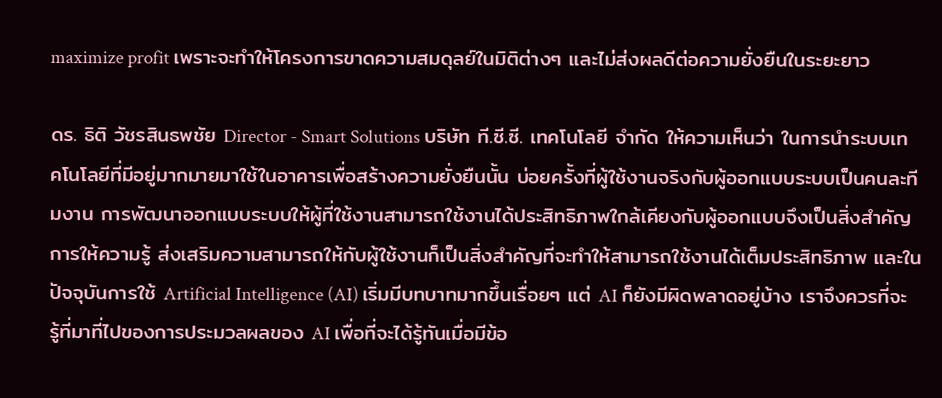maximize profit เพราะจะทำให้โครงการขาดความสมดุลย์ในมิติต่างๆ และไม่ส่งผลดีต่อความยั่งยืนในระยะยาว

ดร. ธิติ วัชรสินธพชัย Director - Smart Solutions บริษัท ที.ซี.ซี. เทคโนโลยี จำกัด ให้ความเห็นว่า ในการนำระบบเทคโนโลยีที่มีอยู่มากมายมาใช้ในอาคารเพื่อสร้างความยั่งยืนนั้น บ่อยครั้งที่ผู้ใช้งานจริงกับผู้ออกแบบระบบเป็นคนละทีมงาน การพัฒนาออกแบบระบบให้ผู้ที่ใช้งานสามารถใช้งานได้ประสิทธิภาพใกล้เคียงกับผู้ออกแบบจึงเป็นสิ่งสำคัญ การให้ความรู้ ส่งเสริมความสามารถให้กับผู้ใช้งานก็เป็นสิ่งสำคัญที่จะทำให้สามารถใช้งานได้เต็มประสิทธิภาพ และในปัจจุบันการใช้ Artificial Intelligence (AI) เริ่มมีบทบาทมากขึ้นเรื่อยๆ แต่ AI ก็ยังมีผิดพลาดอยู่บ้าง เราจึงควรที่จะรู้ที่มาที่ไปของการประมวลผลของ AI เพื่อที่จะได้รู้ทันเมื่อมีข้อ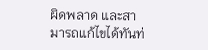ผิดพลาด และสามารถแก้ไขได้ทันท่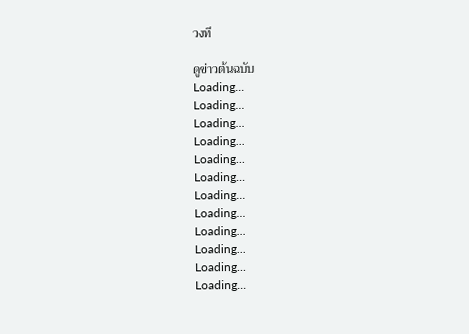วงที

ดูข่าวต้นฉบับ
Loading...
Loading...
Loading...
Loading...
Loading...
Loading...
Loading...
Loading...
Loading...
Loading...
Loading...
Loading...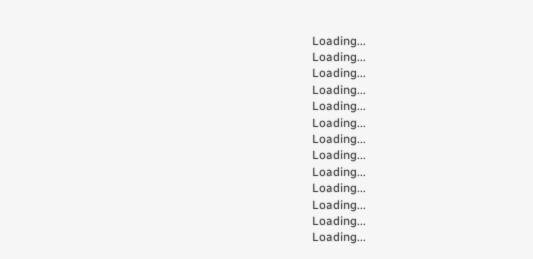Loading...
Loading...
Loading...
Loading...
Loading...
Loading...
Loading...
Loading...
Loading...
Loading...
Loading...
Loading...
Loading...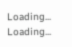Loading...
Loading...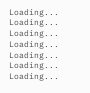Loading...
Loading...
Loading...
Loading...
Loading...
Loading...
Loading...